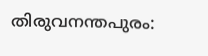തിരുവനന്തപുരം: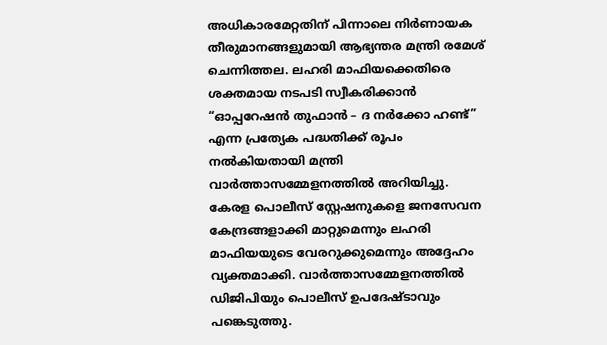അധികാരമേറ്റതിന് പിന്നാലെ നിർണായക തീരുമാനങ്ങളുമായി ആഭ്യന്തര മന്ത്രി രമേശ് ചെന്നിത്തല. ലഹരി മാഫിയക്കെതിരെ ശക്തമായ നടപടി സ്വീകരിക്കാൻ “ഓപ്പറേഷൻ തുഫാൻ – ദ നർക്കോ ഹണ്ട്” എന്ന പ്രത്യേക പദ്ധതിക്ക് രൂപം നൽകിയതായി മന്ത്രി വാർത്താസമ്മേളനത്തിൽ അറിയിച്ചു.
കേരള പൊലീസ് സ്റ്റേഷനുകളെ ജനസേവന കേന്ദ്രങ്ങളാക്കി മാറ്റുമെന്നും ലഹരി മാഫിയയുടെ വേരറുക്കുമെന്നും അദ്ദേഹം വ്യക്തമാക്കി. വാർത്താസമ്മേളനത്തിൽ ഡിജിപിയും പൊലീസ് ഉപദേഷ്ടാവും പങ്കെടുത്തു.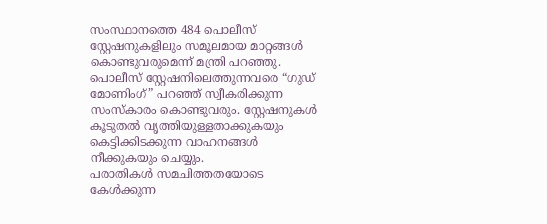സംസ്ഥാനത്തെ 484 പൊലീസ് സ്റ്റേഷനുകളിലും സമൂലമായ മാറ്റങ്ങൾ കൊണ്ടുവരുമെന്ന് മന്ത്രി പറഞ്ഞു. പൊലീസ് സ്റ്റേഷനിലെത്തുന്നവരെ “ഗുഡ് മോണിംഗ്” പറഞ്ഞ് സ്വീകരിക്കുന്ന സംസ്കാരം കൊണ്ടുവരും. സ്റ്റേഷനുകൾ കൂടുതൽ വൃത്തിയുള്ളതാക്കുകയും കെട്ടിക്കിടക്കുന്ന വാഹനങ്ങൾ നീക്കുകയും ചെയ്യും.
പരാതികൾ സമചിത്തതയോടെ കേൾക്കുന്ന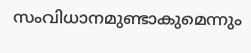സംവിധാനമുണ്ടാകുമെന്നും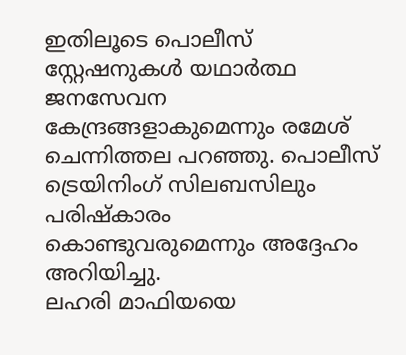ഇതിലൂടെ പൊലീസ് സ്റ്റേഷനുകൾ യഥാർത്ഥ ജനസേവന കേന്ദ്രങ്ങളാകുമെന്നും രമേശ് ചെന്നിത്തല പറഞ്ഞു. പൊലീസ് ട്രെയിനിംഗ് സിലബസിലും പരിഷ്കാരം കൊണ്ടുവരുമെന്നും അദ്ദേഹം അറിയിച്ചു.
ലഹരി മാഫിയയെ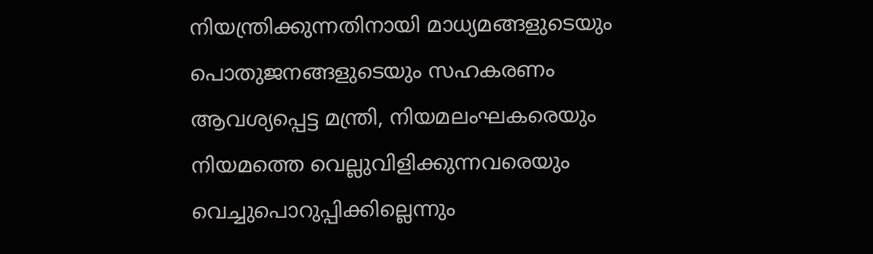നിയന്ത്രിക്കുന്നതിനായി മാധ്യമങ്ങളുടെയും പൊതുജനങ്ങളുടെയും സഹകരണം ആവശ്യപ്പെട്ട മന്ത്രി, നിയമലംഘകരെയും നിയമത്തെ വെല്ലുവിളിക്കുന്നവരെയും വെച്ചുപൊറുപ്പിക്കില്ലെന്നും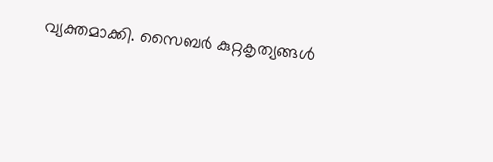വ്യക്തമാക്കി. സൈബർ കുറ്റകൃത്യങ്ങൾ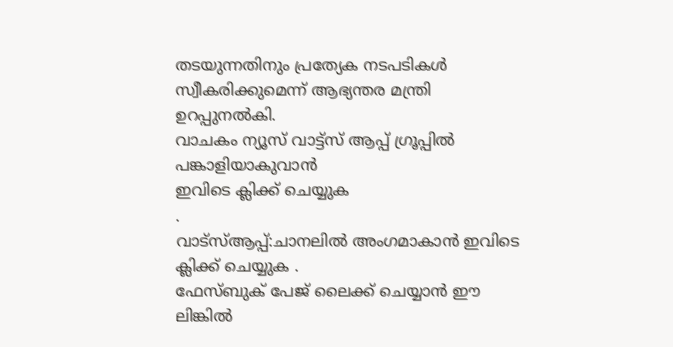തടയുന്നതിനും പ്രത്യേക നടപടികൾ സ്വീകരിക്കുമെന്ന് ആഭ്യന്തര മന്ത്രി ഉറപ്പുനൽകി.
വാചകം ന്യൂസ് വാട്ട്സ് ആപ്പ് ഗ്രൂപ്പിൽ പങ്കാളിയാകുവാൻ
ഇവിടെ ക്ലിക്ക് ചെയ്യുക
.
വാട്സ്ആപ്പ്:ചാനലിൽ അംഗമാകാൻ ഇവിടെ ക്ലിക്ക് ചെയ്യുക .
ഫേസ്ബുക് പേജ് ലൈക്ക് ചെയ്യാൻ ഈ ലിങ്കിൽ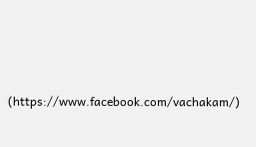(https://www.facebook.com/vachakam/)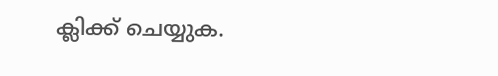ക്ലിക്ക് ചെയ്യുക.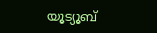യൂട്യൂബ്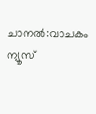ചാനൽ:വാചകം ന്യൂസ്